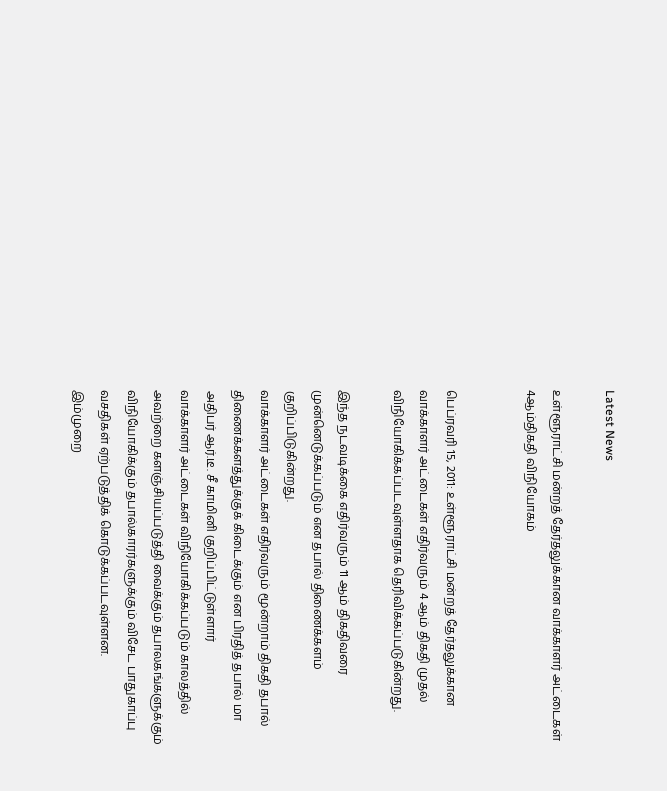Latest News

உள்ளூராட்சி மன்றத் தேர்தலுக்கான வாக்காளர் அட்டைகள் 4ஆம்திகதி விநியோகம்


பெப்ரவரி 15, 2011: உள்ளூராட்சி மன்றத் தேர்தலுக்கான வாக்காளர் அட்டைகள் எதிர்வரும் 4 ஆம் திகதி முதல் விநியோகிக்கப்படவுள்ளதாக தெரிவிக்கப்படுகின்றது.

இந்த நடவடிக்கை எதிர்வரும் 11 ஆம் திகதிவரை முன்னெடுக்கப்படும் என தபால் திணைக்களம் குறிப்பிடுகின்றது.
வாக்காளர் அட்டைகள் எதிர்வரும் மூன்றாம் திகதி தபால் திணைக்களத்துக்குக் கிடைக்கும் என பிரதித் தபால் மா அதிபர் ஆர்.டீ. சீ காமினி குறிப்பிட்டுள்ளார்
வாக்காளர் அட்டைகள் விநியோகிக்கப்படும் காலத்தில் அவற்றை களஞ்சியப்படுத்தி வைக்கும் தபாலகங்களுக்கும் விநியோகிக்கும் தபால்காரர்களுக்கும் விசேட பாதுகாப்பு வசதிகள் ஏற்படுத்திக் கொடுக்கப்படவுள்ளன.
இம்முறை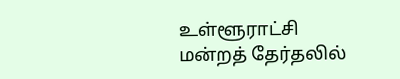உள்ளூராட்சி மன்றத் தேர்தலில்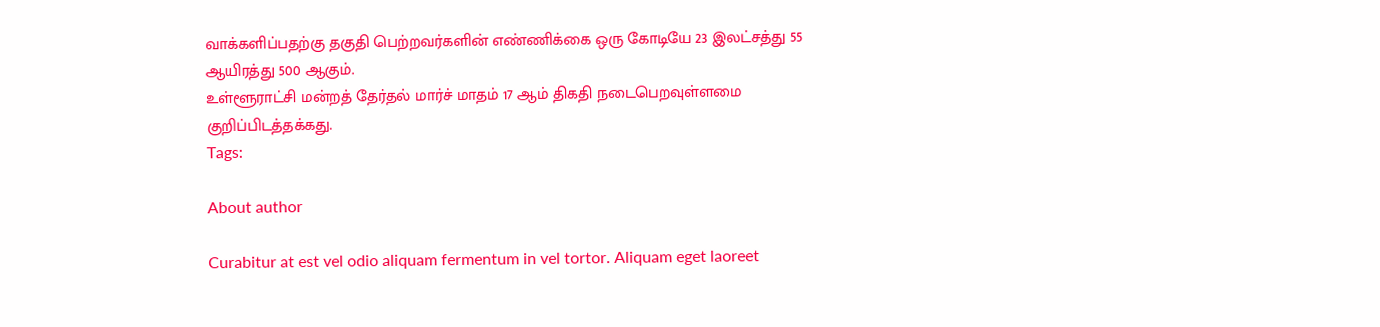வாக்களிப்பதற்கு தகுதி பெற்றவர்களின் எண்ணிக்கை ஒரு கோடியே 23 இலட்சத்து 55 ஆயிரத்து 500 ஆகும்.
உள்ளூராட்சி மன்றத் தேர்தல் மார்ச் மாதம் 17 ஆம் திகதி நடைபெறவுள்ளமை குறிப்பிடத்தக்கது.
Tags:

About author

Curabitur at est vel odio aliquam fermentum in vel tortor. Aliquam eget laoreet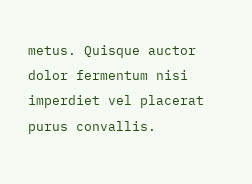metus. Quisque auctor dolor fermentum nisi imperdiet vel placerat purus convallis.